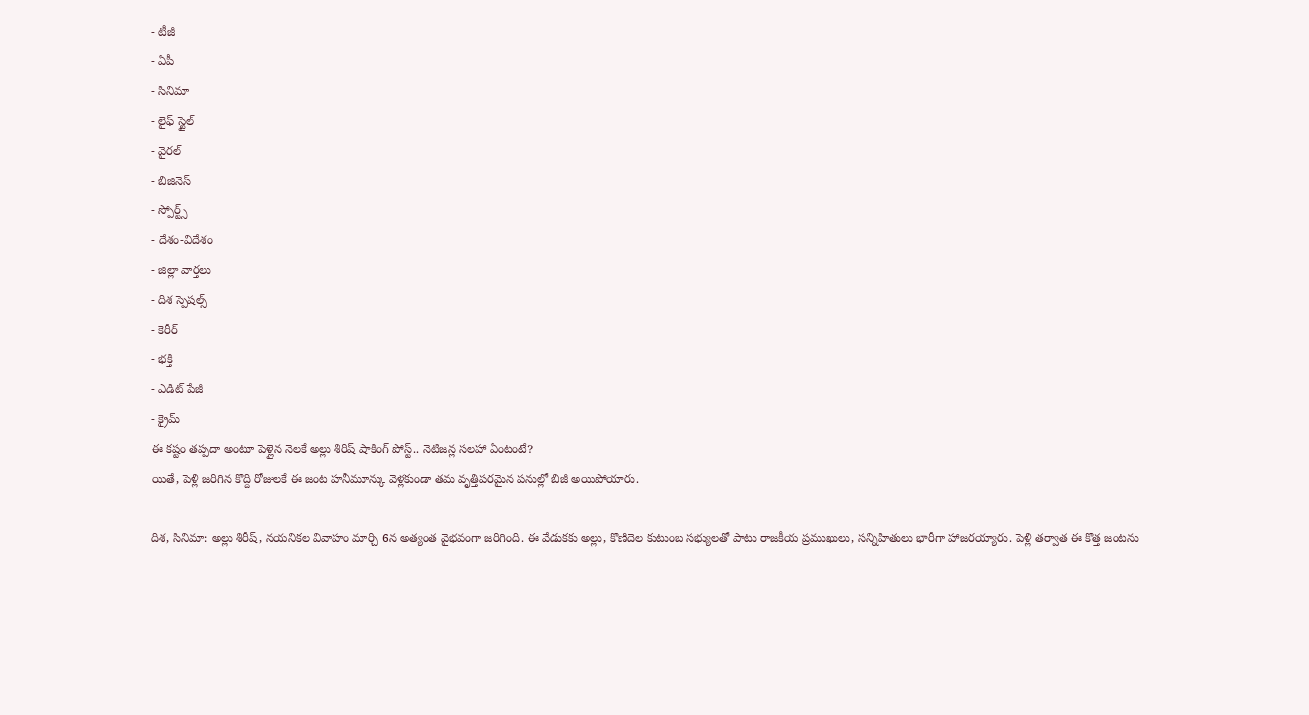- టీజీ
- ఏపీ
- సినిమా
- లైఫ్ స్టైల్
- వైరల్
- బిజినెస్
- స్పోర్ట్స్
- దేశం-విదేశం
- జిల్లా వార్తలు
- దిశ స్పెషల్స్
- కెరీర్
- భక్తి
- ఎడిట్ పేజీ
- క్రైమ్
ఈ కష్టం తప్పదా అంటూ పెళ్లైన నెలకే అల్లు శిరిష్ షాకింగ్ పోస్ట్.. నెటిజన్ల సలహా ఏంటంటే?
యితే, పెళ్లి జరిగిన కొద్ది రోజులకే ఈ జంట హనీమూన్కు వెళ్లకుండా తమ వృత్తిపరమైన పనుల్లో బిజీ అయిపోయారు.

దిశ, సినిమా: అల్లు శిరీష్, నయనికల వివాహం మార్చి 6న అత్యంత వైభవంగా జరిగింది. ఈ వేడుకకు అల్లు, కొణిదెల కుటుంబ సభ్యులతో పాటు రాజకీయ ప్రముఖులు, సన్నిహితులు భారీగా హాజరయ్యారు. పెళ్లి తర్వాత ఈ కొత్త జంటను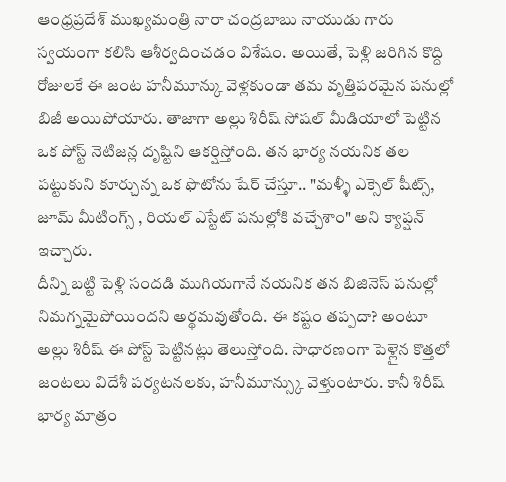ఆంధ్రప్రదేశ్ ముఖ్యమంత్రి నారా చంద్రబాబు నాయుడు గారు స్వయంగా కలిసి ఆశీర్వదించడం విశేషం. అయితే, పెళ్లి జరిగిన కొద్ది రోజులకే ఈ జంట హనీమూన్కు వెళ్లకుండా తమ వృత్తిపరమైన పనుల్లో బిజీ అయిపోయారు. తాజాగా అల్లు శిరీష్ సోషల్ మీడియాలో పెట్టిన ఒక పోస్ట్ నెటిజన్ల దృష్టిని ఆకర్షిస్తోంది. తన భార్య నయనిక తల పట్టుకుని కూర్చున్న ఒక ఫొటోను షేర్ చేస్తూ.. "మళ్ళీ ఎక్సెల్ షీట్స్, జూమ్ మీటింగ్స్ , రియల్ ఎస్టేట్ పనుల్లోకి వచ్చేశాం" అని క్యాప్షన్ ఇచ్చారు.
దీన్ని బట్టి పెళ్లి సందడి ముగియగానే నయనిక తన బిజినెస్ పనుల్లో నిమగ్నమైపోయిందని అర్థమవుతోంది. ఈ కష్టం తప్పదా? అంటూ అల్లు శిరీష్ ఈ పోస్ట్ పెట్టినట్లు తెలుస్తోంది. సాధారణంగా పెళ్లైన కొత్తలో జంటలు విదేశీ పర్యటనలకు, హనీమూన్స్కు వెళ్తుంటారు. కానీ శిరీష్ భార్య మాత్రం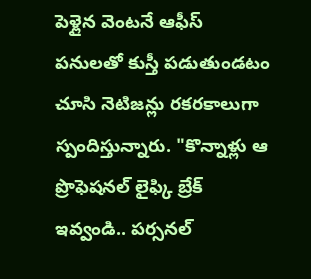పెళ్లైన వెంటనే ఆఫీస్ పనులతో కుస్తీ పడుతుండటం చూసి నెటిజన్లు రకరకాలుగా స్పందిస్తున్నారు. "కొన్నాళ్లు ఆ ప్రొఫెషనల్ లైఫ్కి బ్రేక్ ఇవ్వండి.. పర్సనల్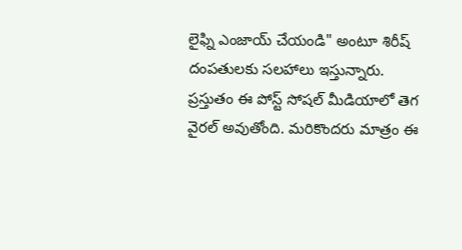లైఫ్ని ఎంజాయ్ చేయండి" అంటూ శిరీష్ దంపతులకు సలహాలు ఇస్తున్నారు. ప్రస్తుతం ఈ పోస్ట్ సోషల్ మీడియాలో తెగ వైరల్ అవుతోంది. మరికొందరు మాత్రం ఈ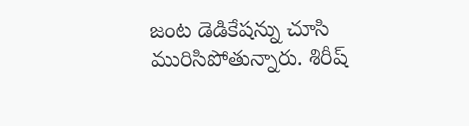జంట డెడికేషన్ను చూసి మురిసిపోతున్నారు. శిరీష్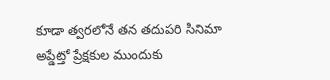కూడా త్వరలోనే తన తదుపరి సినిమా అప్డేట్తో ప్రేక్షకుల ముందుకు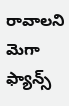రావాలని మెగా ఫ్యాన్స్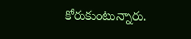కోరుకుంటున్నారు.